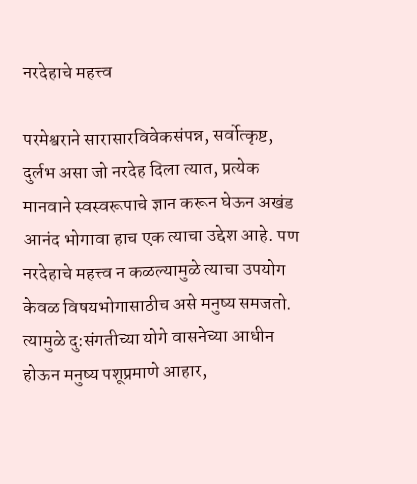नरदेहाचे महत्त्व

परमेश्वराने सारासारविवेकसंपन्न, सर्वोत्कृष्ट, दुर्लभ असा जो नरदेह दिला त्यात, प्रत्येक मानवाने स्वस्वरूपाचे ज्ञान करून घेऊन अखंड आनंद भोगावा हाच एक त्याचा उद्देश आहे. पण नरदेहाचे महत्त्व न कळल्यामुळे त्याचा उपयोग केवळ विषयभोगासाठीच असे मनुष्य समजतो. त्यामुळे दु:संगतीच्या योगे वासनेच्या आधीन होऊन मनुष्य पशूप्रमाणे आहार,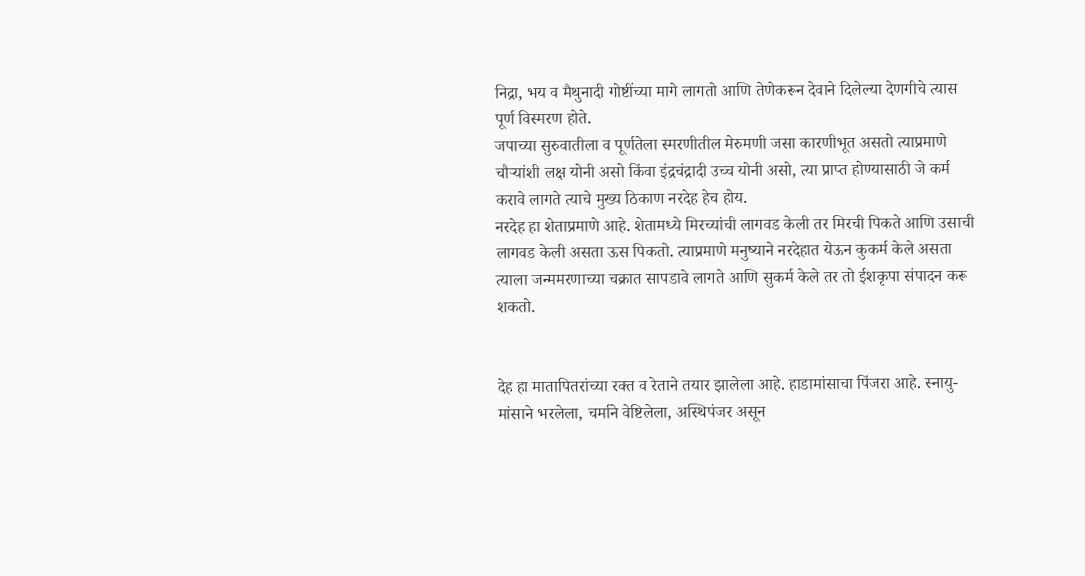निद्रा, भय व मैथुनादी गोष्टींच्या मागे लागतो आणि तेणेकरून देवाने दिलेल्या देणगीचे त्यास पूर्ण विस्मरण होते.
जपाच्या सुरुवातीला व पूर्णतेला स्मरणीतील मेरुमणी जसा कारणीभूत असतो त्याप्रमाणे चौऱ्यांशी लक्ष योनी असो किंवा इंद्रचंद्रादी उच्च योनी असो, त्या प्राप्त होण्यासाठी जे कर्म करावे लागते त्याचे मुख्य ठिकाण नरदेह हेच होय.
नरदेह हा शेताप्रमाणे आहे. शेतामध्ये मिरच्यांची लागवड केली तर मिरची पिकते आणि उसाची लागवड केली असता ऊस पिकतो. त्याप्रमाणे मनुष्याने नरदेहात येऊन कुकर्म केले असता त्याला जन्ममरणाच्या चक्रात सापडावे लागते आणि सुकर्म केले तर तो ईशकृपा संपादन करू शकतो.


देह हा मातापितरांच्या रक्त व रेताने तयार झालेला आहे. हाडामांसाचा पिंजरा आहे. स्नायु-मांसाने भरलेला, चर्माने वेष्टिलेला, अस्थिपंजर असून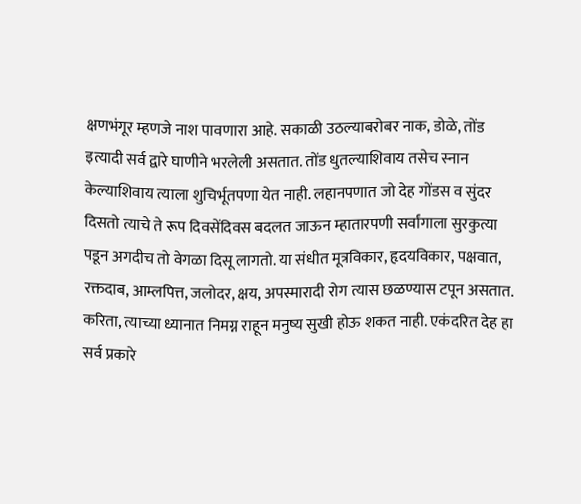क्षणभंगूर म्हणजे नाश पावणारा आहे. सकाळी उठल्याबरोबर नाक, डोळे, तोंड इत्यादी सर्व द्वारे घाणीने भरलेली असतात. तोंड धुतल्याशिवाय तसेच स्नान केल्याशिवाय त्याला शुचिर्भूतपणा येत नाही. लहानपणात जो देह गोंडस व सुंदर दिसतो त्याचे ते रूप दिवसेंदिवस बदलत जाऊन म्हातारपणी सर्वांगाला सुरकुत्या पडून अगदीच तो वेगळा दिसू लागतो. या संधीत मूत्रविकार, हृदयविकार, पक्षवात, रक्तदाब, आम्लपित्त, जलोदर, क्षय, अपस्मारादी रोग त्यास छळण्यास टपून असतात. करिता, त्याच्या ध्यानात निमग्न राहून मनुष्य सुखी होऊ शकत नाही. एकंदरित देह हा सर्व प्रकारे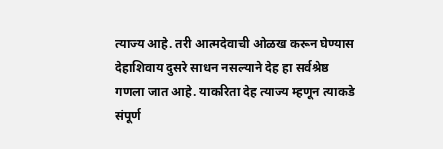त्याज्य आहे. तरी आत्मदेवाची ओळख करून घेण्यास देहाशिवाय दुसरे साधन नसल्याने देह हा सर्वश्रेष्ठ गणला जात आहे. याकरिता देह त्याज्य म्हणून त्याकडे संपूर्ण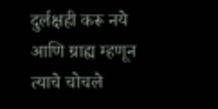दुर्लक्षही करू नये आणि ग्राह्य म्हणून त्याचे चोचले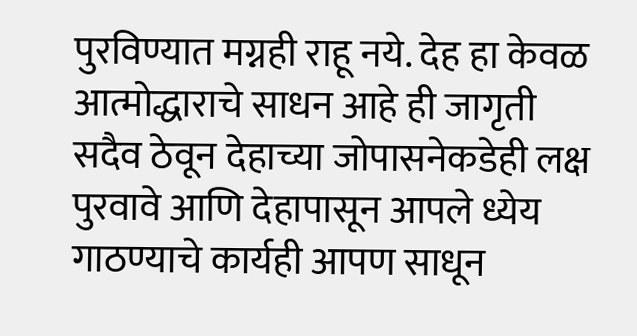पुरविण्यात मग्नही राहू नये. देह हा केवळ आत्मोद्धाराचे साधन आहे ही जागृती सदैव ठेवून देहाच्या जोपासनेकडेही लक्ष पुरवावे आणि देहापासून आपले ध्येय गाठण्याचे कार्यही आपण साधून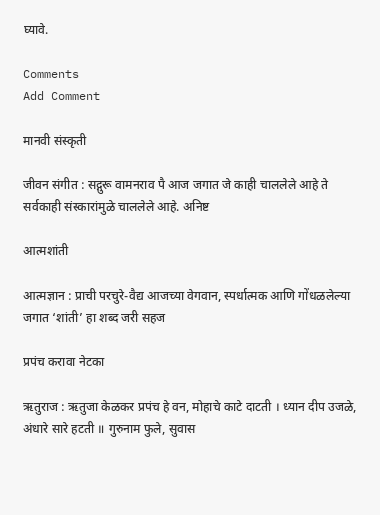घ्यावे.

Comments
Add Comment

मानवी संस्कृती

जीवन संगीत : सद्गुरू वामनराव पै आज जगात जे काही चाललेले आहे ते सर्वकाही संस्कारांमुळे चाललेले आहे. अनिष्ट

आत्मशांती

आत्मज्ञान : प्राची परचुरे-वैद्य आजच्या वेगवान, स्पर्धात्मक आणि गोंधळलेल्या जगात ‘शांती’ हा शब्द जरी सहज

प्रपंच करावा नेटका

ऋतुराज : ऋतुजा केळकर प्रपंच हे वन, मोहाचे काटे दाटती । ध्यान दीप उजळे, अंधारे सारे हटती ॥ गुरुनाम फुले, सुवास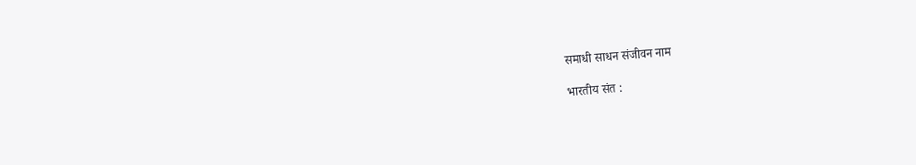समाधी साधन संजीवन नाम

भारतीय संत :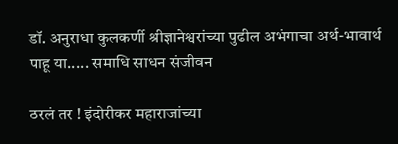डॉ. अनुराधा कुलकर्णी श्रीज्ञानेश्वरांच्या पुढील अभंगाचा अर्थ-भावार्थ पाहू या..... समाधि साधन संजीवन

ठरलं तर ! इंदोरीकर महाराजांच्या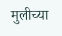मुलीच्या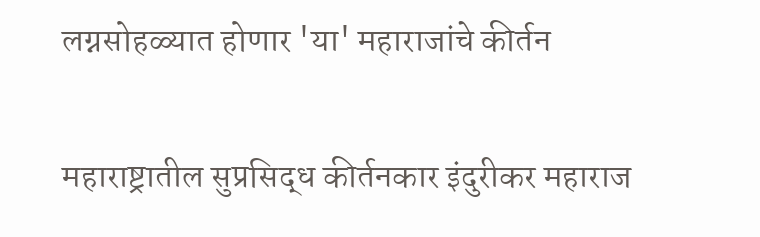लग्नसोहळ्यात होणार 'या' महाराजांचे कीर्तन

महाराष्ट्रातील सुप्रसिद्ध कीर्तनकार इंदुरीकर महाराज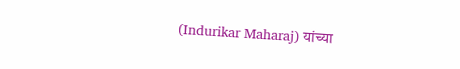(Indurikar Maharaj) यांच्या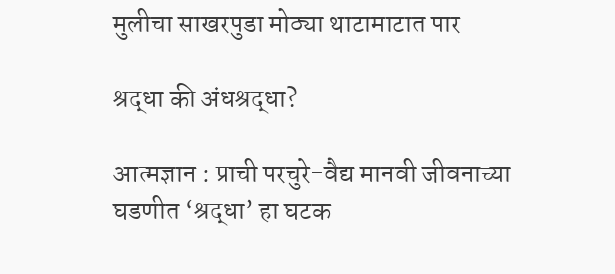मुलीचा साखरपुडा मोठ्या थाटामाटात पार

श्रद्धा की अंधश्रद्धा?

आत्मज्ञान : प्राची परचुरे-वैद्य मानवी जीवनाच्या घडणीत ‘श्रद्धा’ हा घटक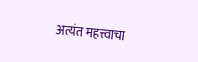अत्यंत महत्त्वाचा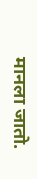मानला जातो.